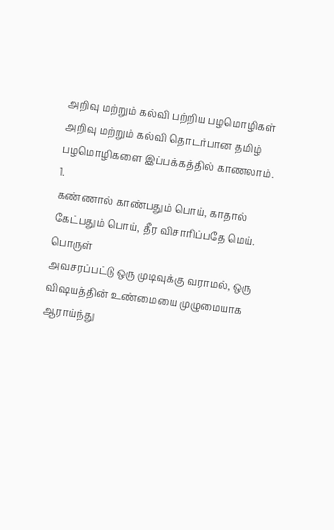அறிவு மற்றும் கல்வி பற்றிய பழமொழிகள்
அறிவு மற்றும் கல்வி தொடர்பான தமிழ் பழமொழிகளை இப்பக்கத்தில் காணலாம்.
1.
கண்ணால் காண்பதும் பொய், காதால் கேட்பதும் பொய், தீர விசாரிப்பதே மெய்.
பொருள்
அவசரப்பட்டு ஒரு முடிவுக்கு வராமல், ஒரு விஷயத்தின் உண்மையை முழுமையாக ஆராய்ந்து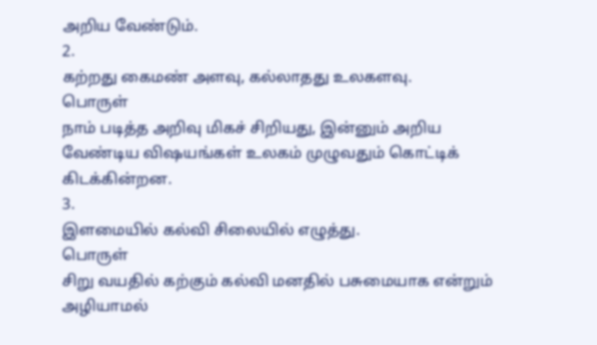அறிய வேண்டும்.
2.
கற்றது கைமண் அளவு, கல்லாதது உலகளவு.
பொருள்
நாம் படித்த அறிவு மிகச் சிறியது, இன்னும் அறிய வேண்டிய விஷயங்கள் உலகம் முழுவதும் கொட்டிக் கிடக்கின்றன.
3.
இளமையில் கல்வி சிலையில் எழுத்து.
பொருள்
சிறு வயதில் கற்கும் கல்வி மனதில் பசுமையாக என்றும் அழியாமல்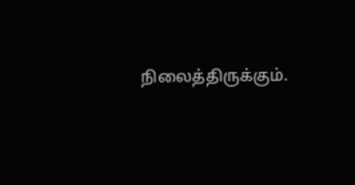நிலைத்திருக்கும்.